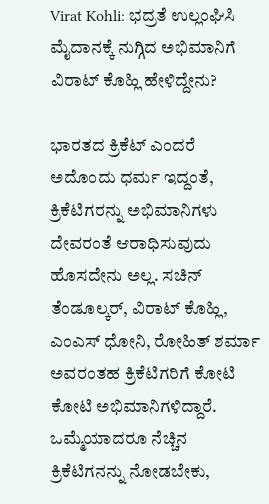Virat Kohli: ಭದ್ರತೆ ಉಲ್ಲಂಘಿಸಿ ಮೈದಾನಕ್ಕೆ ನುಗ್ಗಿದ ಅಭಿಮಾನಿಗೆ ವಿರಾಟ್ ಕೊಹ್ಲಿ ಹೇಳಿದ್ದೇನು?

ಭಾರತದ ಕ್ರಿಕೆಟ್‌ ಎಂದರೆ ಅದೊಂದು ಧರ್ಮ ಇದ್ದಂತೆ, ಕ್ರಿಕೆಟಿಗರನ್ನು ಅಭಿಮಾನಿಗಳು ದೇವರಂತೆ ಆರಾಧಿಸುವುದು ಹೊಸದೇನು ಅಲ್ಲ. ಸಚಿನ್ ತೆಂಡೂಲ್ಕರ್, ವಿರಾಟ್ ಕೊಹ್ಲಿ, ಎಂಎಸ್ ಧೋನಿ, ರೋಹಿತ್ ಶರ್ಮಾ ಅವರಂತಹ ಕ್ರಿಕೆಟಿಗರಿಗೆ ಕೋಟಿ ಕೋಟಿ ಅಭಿಮಾನಿಗಳಿದ್ದಾರೆ. ಒಮ್ಮೆಯಾದರೂ ನೆಚ್ಚಿನ ಕ್ರಿಕೆಟಿಗನನ್ನು ನೋಡಬೇಕು,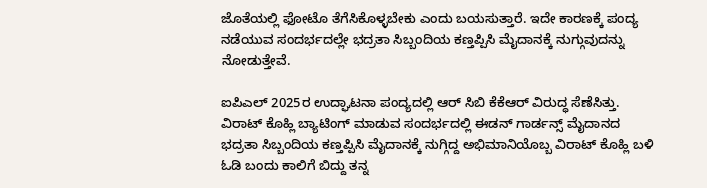ಜೊತೆಯಲ್ಲಿ ಫೋಟೊ ತೆಗೆಸಿಕೊಳ್ಳಬೇಕು ಎಂದು ಬಯಸುತ್ತಾರೆ. ಇದೇ ಕಾರಣಕ್ಕೆ ಪಂದ್ಯ ನಡೆಯುವ ಸಂದರ್ಭದಲ್ಲೇ ಭದ್ರತಾ ಸಿಬ್ಬಂದಿಯ ಕಣ್ತಪ್ಪಿಸಿ ಮೈದಾನಕ್ಕೆ ನುಗ್ಗುವುದನ್ನು ನೋಡುತ್ತೇವೆ.

ಐಪಿಎಲ್ 2025ರ ಉದ್ಘಾಟನಾ ಪಂದ್ಯದಲ್ಲಿ ಆರ್ ಸಿಬಿ ಕೆಕೆಆರ್ ವಿರುದ್ಧ ಸೆಣೆಸಿತ್ತು. ವಿರಾಟ್ ಕೊಹ್ಲಿ ಬ್ಯಾಟಿಂಗ್ ಮಾಡುವ ಸಂದರ್ಭದಲ್ಲಿ ಈಡನ್ ಗಾರ್ಡನ್ಸ್ ಮೈದಾನದ ಭದ್ರತಾ ಸಿಬ್ಬಂದಿಯ ಕಣ್ತಪ್ಪಿಸಿ ಮೈದಾನಕ್ಕೆ ನುಗ್ಗಿದ್ದ ಅಭಿಮಾನಿಯೊಬ್ಬ ವಿರಾಟ್ ಕೊಹ್ಲಿ ಬಳಿ ಓಡಿ ಬಂದು ಕಾಲಿಗೆ ಬಿದ್ದು ತನ್ನ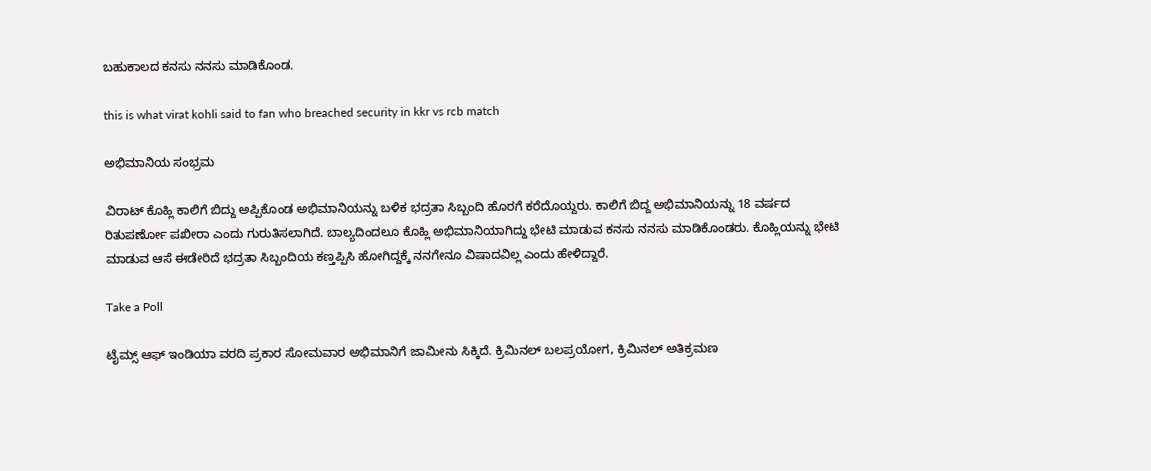ಬಹುಕಾಲದ ಕನಸು ನನಸು ಮಾಡಿಕೊಂಡ.

this is what virat kohli said to fan who breached security in kkr vs rcb match

ಅಭಿಮಾನಿಯ ಸಂಭ್ರಮ

ವಿರಾಟ್ ಕೊಹ್ಲಿ ಕಾಲಿಗೆ ಬಿದ್ದು ಅಪ್ಪಿಕೊಂಡ ಅಭಿಮಾನಿಯನ್ನು ಬಳಿಕ ಭದ್ರತಾ ಸಿಬ್ಬಂದಿ ಹೊರಗೆ ಕರೆದೊಯ್ದರು. ಕಾಲಿಗೆ ಬಿದ್ದ ಅಭಿಮಾನಿಯನ್ನು 18 ವರ್ಷದ ರಿತುಪರ್ಣೋ ಪಖೀರಾ ಎಂದು ಗುರುತಿಸಲಾಗಿದೆ. ಬಾಲ್ಯದಿಂದಲೂ ಕೊಹ್ಲಿ ಅಭಿಮಾನಿಯಾಗಿದ್ದು ಭೇಟಿ ಮಾಡುವ ಕನಸು ನನಸು ಮಾಡಿಕೊಂಡರು. ಕೊಹ್ಲಿಯನ್ನು ಭೇಟಿ ಮಾಡುವ ಆಸೆ ಈಡೇರಿದೆ ಭದ್ರತಾ ಸಿಬ್ಬಂದಿಯ ಕಣ್ತಪ್ಪಿಸಿ ಹೋಗಿದ್ದಕ್ಕೆ ನನಗೇನೂ ವಿಷಾದವಿಲ್ಲ ಎಂದು ಹೇಳಿದ್ದಾರೆ.

Take a Poll

ಟೈಮ್ಸ್ ಆಫ್ ಇಂಡಿಯಾ ವರದಿ ಪ್ರಕಾರ ಸೋಮವಾರ ಅಭಿಮಾನಿಗೆ ಜಾಮೀನು ಸಿಕ್ಕಿದೆ. ಕ್ರಿಮಿನಲ್ ಬಲಪ್ರಯೋಗ, ಕ್ರಿಮಿನಲ್ ಅತಿಕ್ರಮಣ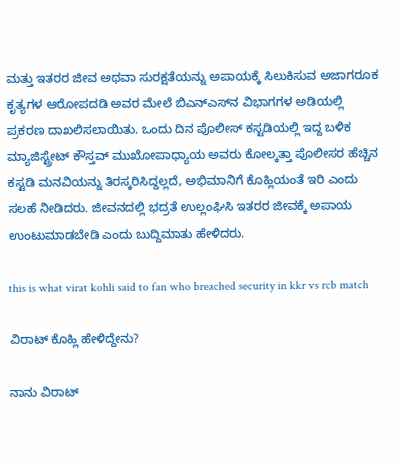ಮತ್ತು ಇತರರ ಜೀವ ಅಥವಾ ಸುರಕ್ಷತೆಯನ್ನು ಅಪಾಯಕ್ಕೆ ಸಿಲುಕಿಸುವ ಅಜಾಗರೂಕ ಕೃತ್ಯಗಳ ಆರೋಪದಡಿ ಅವರ ಮೇಲೆ ಬಿಎನ್‌ಎಸ್‌ನ ವಿಭಾಗಗಳ ಅಡಿಯಲ್ಲಿ ಪ್ರಕರಣ ದಾಖಲಿಸಲಾಯಿತು. ಒಂದು ದಿನ ಪೊಲೀಸ್ ಕಸ್ಟಡಿಯಲ್ಲಿ ಇದ್ದ ಬಳಿಕ ಮ್ಯಾಜಿಸ್ಟ್ರೇಟ್ ಕೌಸ್ತವ್ ಮುಖೋಪಾಧ್ಯಾಯ ಅವರು ಕೋಲ್ಕತ್ತಾ ಪೊಲೀಸರ ಹೆಚ್ಚಿನ ಕಸ್ಟಡಿ ಮನವಿಯನ್ನು ತಿರಸ್ಕರಿಸಿದ್ದಲ್ಲದೆ, ಅಭಿಮಾನಿಗೆ ಕೊಹ್ಲಿಯಂತೆ ಇರಿ ಎಂದು ಸಲಹೆ ನೀಡಿದರು. ಜೀವನದಲ್ಲಿ ಭದ್ರತೆ ಉಲ್ಲಂಘಿಸಿ ಇತರರ ಜೀವಕ್ಕೆ ಅಪಾಯ ಉಂಟುಮಾಡಬೇಡಿ ಎಂದು ಬುದ್ದಿಮಾತು ಹೇಳಿದರು.

this is what virat kohli said to fan who breached security in kkr vs rcb match

ವಿರಾಟ್ ಕೊಹ್ಲಿ ಹೇಳಿದ್ದೇನು?

ನಾನು ವಿರಾಟ್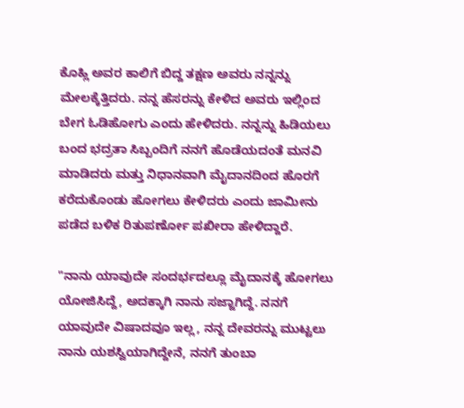ಕೊಹ್ಲಿ ಅವರ ಕಾಲಿಗೆ ಬಿದ್ದ ತಕ್ಷಣ ಅವರು ನನ್ನನ್ನು ಮೇಲಕ್ಕೆತ್ತಿದರು. ನನ್ನ ಹೆಸರನ್ನು ಕೇಳಿದ ಅವರು ಇಲ್ಲಿಂದ ಬೇಗ ಓಡಿಹೋಗು ಎಂದು ಹೇಳಿದರು. ನನ್ನನ್ನು ಹಿಡಿಯಲು ಬಂದ ಭದ್ರತಾ ಸಿಬ್ಬಂದಿಗೆ ನನಗೆ ಹೊಡೆಯದಂತೆ ಮನವಿ ಮಾಡಿದರು ಮತ್ತು ನಿಧಾನವಾಗಿ ಮೈದಾನದಿಂದ ಹೊರಗೆ ಕರೆದುಕೊಂಡು ಹೋಗಲು ಕೇಳಿದರು ಎಂದು ಜಾಮೀನು ಪಡೆದ ಬಳಿಕ ರಿತುಪರ್ಣೋ ಪಖೀರಾ ಹೇಳಿದ್ದಾರೆ.

"ನಾನು ಯಾವುದೇ ಸಂದರ್ಭದಲ್ಲೂ ಮೈದಾನಕ್ಕೆ ಹೋಗಲು ಯೋಜಿಸಿದ್ದೆ, ಅದಕ್ಕಾಗಿ ನಾನು ಸಜ್ಜಾಗಿದ್ದೆ. ನನಗೆ ಯಾವುದೇ ವಿಷಾದವೂ ಇಲ್ಲ, ನನ್ನ ದೇವರನ್ನು ಮುಟ್ಟಲು ನಾನು ಯಶಸ್ವಿಯಾಗಿದ್ದೇನೆ, ನನಗೆ ತುಂಬಾ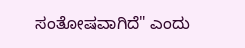ಸಂತೋಷವಾಗಿದೆ" ಎಂದು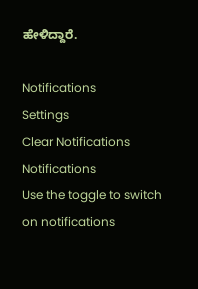ಹೇಳಿದ್ದಾರೆ.

Notifications
Settings
Clear Notifications
Notifications
Use the toggle to switch on notifications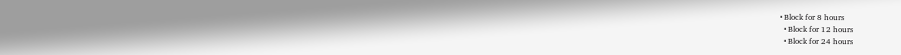• Block for 8 hours
  • Block for 12 hours
  • Block for 24 hours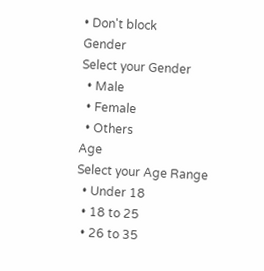• Don't block
Gender
Select your Gender
  • Male
  • Female
  • Others
Age
Select your Age Range
  • Under 18
  • 18 to 25
  • 26 to 35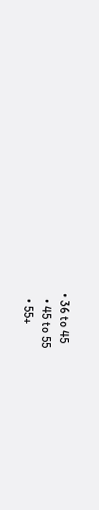• 36 to 45
  • 45 to 55
  • 55+